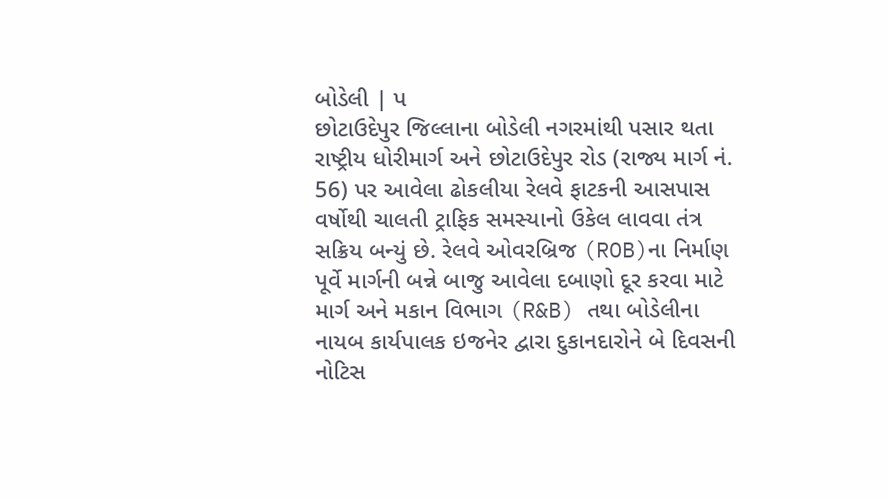બોડેલી | પ
છોટાઉદેપુર જિલ્લાના બોડેલી નગરમાંથી પસાર થતા રાષ્ટ્રીય ધોરીમાર્ગ અને છોટાઉદેપુર રોડ (રાજ્ય માર્ગ નં. 56) પર આવેલા ઢોકલીયા રેલવે ફાટકની આસપાસ વર્ષોથી ચાલતી ટ્રાફિક સમસ્યાનો ઉકેલ લાવવા તંત્ર સક્રિય બન્યું છે. રેલવે ઓવરબ્રિજ (ROB)ના નિર્માણ પૂર્વે માર્ગની બન્ને બાજુ આવેલા દબાણો દૂર કરવા માટે માર્ગ અને મકાન વિભાગ (R&B) તથા બોડેલીના નાયબ કાર્યપાલક ઇજનેર દ્વારા દુકાનદારોને બે દિવસની નોટિસ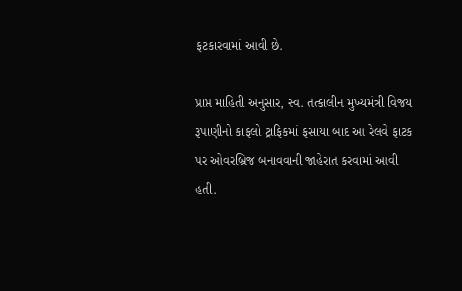ફટકારવામાં આવી છે.

પ્રાપ્ત માહિતી અનુસાર, સ્વ. તત્કાલીન મુખ્યમંત્રી વિજય રૂપાણીનો કાફલો ટ્રાફિકમાં ફસાયા બાદ આ રેલવે ફાટક પર ઓવરબ્રિજ બનાવવાની જાહેરાત કરવામાં આવી હતી.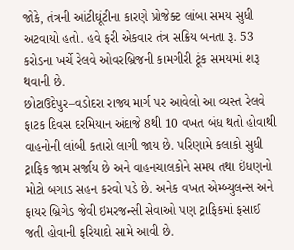જોકે, તંત્રની આંટીઘૂંટીના કારણે પ્રોજેક્ટ લાંબા સમય સુધી અટવાયો હતો. હવે ફરી એકવાર તંત્ર સક્રિય બનતા રૂ. 53 કરોડના ખર્ચે રેલવે ઓવરબ્રિજની કામગીરી ટૂંક સમયમાં શરૂ થવાની છે.
છોટાઉદેપુર–વડોદરા રાજ્ય માર્ગ પર આવેલો આ વ્યસ્ત રેલવે ફાટક દિવસ દરમિયાન અંદાજે 8થી 10 વખત બંધ થતો હોવાથી વાહનોની લાંબી કતારો લાગી જાય છે. પરિણામે કલાકો સુધી ટ્રાફિક જામ સર્જાય છે અને વાહનચાલકોને સમય તથા ઇંધણનો મોટો બગાડ સહન કરવો પડે છે. અનેક વખત એમ્બ્યુલન્સ અને ફાયર બ્રિગેડ જેવી ઇમરજન્સી સેવાઓ પણ ટ્રાફિકમાં ફસાઈ જતી હોવાની ફરિયાદો સામે આવી છે.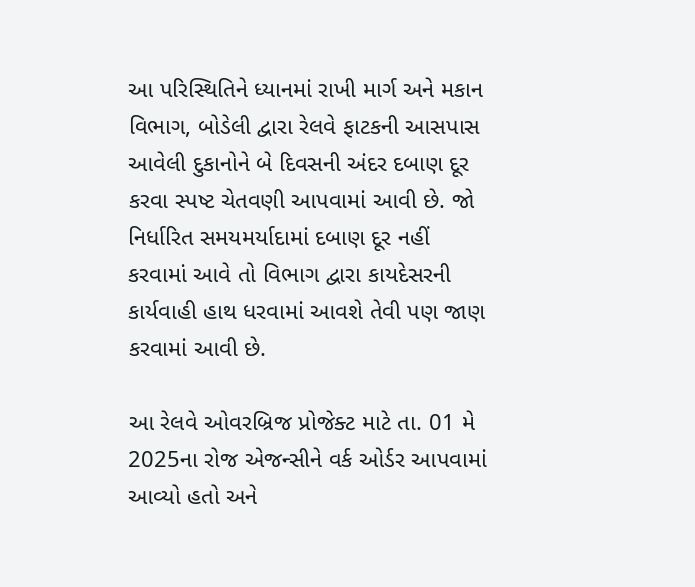આ પરિસ્થિતિને ધ્યાનમાં રાખી માર્ગ અને મકાન વિભાગ, બોડેલી દ્વારા રેલવે ફાટકની આસપાસ આવેલી દુકાનોને બે દિવસની અંદર દબાણ દૂર કરવા સ્પષ્ટ ચેતવણી આપવામાં આવી છે. જો નિર્ધારિત સમયમર્યાદામાં દબાણ દૂર નહીં કરવામાં આવે તો વિભાગ દ્વારા કાયદેસરની કાર્યવાહી હાથ ધરવામાં આવશે તેવી પણ જાણ કરવામાં આવી છે.

આ રેલવે ઓવરબ્રિજ પ્રોજેક્ટ માટે તા. 01 મે 2025ના રોજ એજન્સીને વર્ક ઓર્ડર આપવામાં આવ્યો હતો અને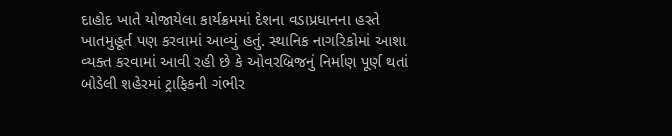દાહોદ ખાતે યોજાયેલા કાર્યક્રમમાં દેશના વડાપ્રધાનના હસ્તે ખાતમુહૂર્ત પણ કરવામાં આવ્યું હતું. સ્થાનિક નાગરિકોમાં આશા વ્યક્ત કરવામાં આવી રહી છે કે ઓવરબ્રિજનું નિર્માણ પૂર્ણ થતાં બોડેલી શહેરમાં ટ્રાફિકની ગંભીર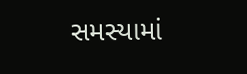સમસ્યામાં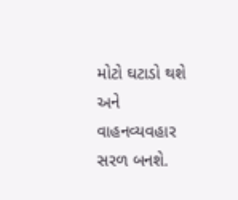મોટો ઘટાડો થશે અને વાહનવ્યવહાર સરળ બનશે.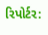રિપોર્ટર: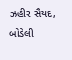ઝહીર સૈયદ, બોડેલી